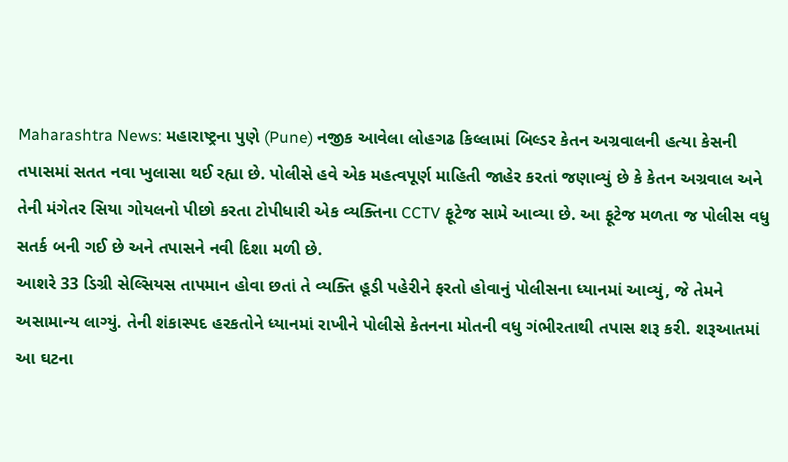Maharashtra News: મહારાષ્ટ્રના પુણે (Pune) નજીક આવેલા લોહગઢ કિલ્લામાં બિલ્ડર કેતન અગ્રવાલની હત્યા કેસની તપાસમાં સતત નવા ખુલાસા થઈ રહ્યા છે. પોલીસે હવે એક મહત્વપૂર્ણ માહિતી જાહેર કરતાં જણાવ્યું છે કે કેતન અગ્રવાલ અને તેની મંગેતર સિયા ગોયલનો પીછો કરતા ટોપીધારી એક વ્યક્તિના CCTV ફૂટેજ સામે આવ્યા છે. આ ફૂટેજ મળતા જ પોલીસ વધુ સતર્ક બની ગઈ છે અને તપાસને નવી દિશા મળી છે.
આશરે 33 ડિગ્રી સેલ્સિયસ તાપમાન હોવા છતાં તે વ્યક્તિ હૂડી પહેરીને ફરતો હોવાનું પોલીસના ધ્યાનમાં આવ્યું, જે તેમને અસામાન્ય લાગ્યું. તેની શંકાસ્પદ હરકતોને ધ્યાનમાં રાખીને પોલીસે કેતનના મોતની વધુ ગંભીરતાથી તપાસ શરૂ કરી. શરૂઆતમાં આ ઘટના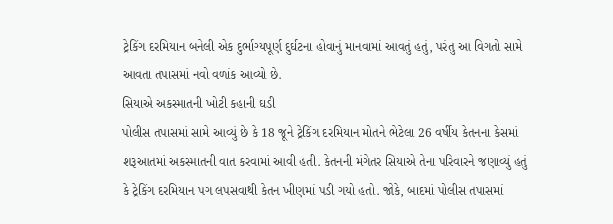ટ્રેકિંગ દરમિયાન બનેલી એક દુર્ભાગ્યપૂર્ણ દુર્ઘટના હોવાનું માનવામાં આવતું હતું, પરંતુ આ વિગતો સામે આવતા તપાસમાં નવો વળાંક આવ્યો છે.
સિયાએ અકસ્માતની ખોટી કહાની ઘડી
પોલીસ તપાસમાં સામે આવ્યું છે કે 18 જૂને ટ્રેકિંગ દરમિયાન મોતને ભેટેલા 26 વર્ષીય કેતનના કેસમાં શરૂઆતમાં અકસ્માતની વાત કરવામાં આવી હતી. કેતનની મંગેતર સિયાએ તેના પરિવારને જણાવ્યું હતું કે ટ્રેકિંગ દરમિયાન પગ લપસવાથી કેતન ખીણમાં પડી ગયો હતો. જોકે, બાદમાં પોલીસ તપાસમાં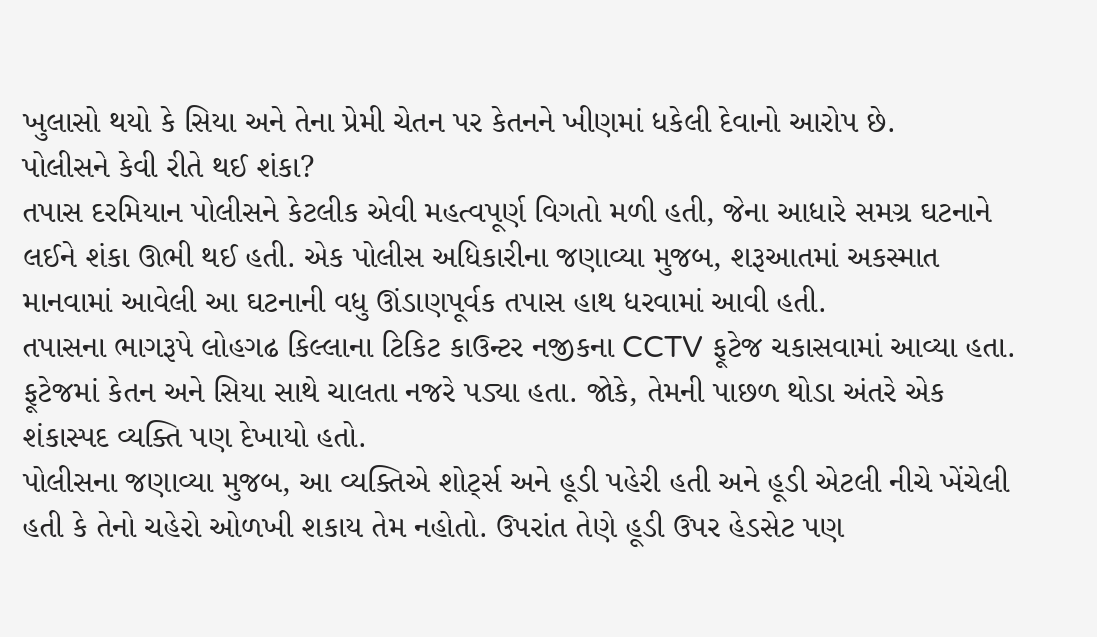ખુલાસો થયો કે સિયા અને તેના પ્રેમી ચેતન પર કેતનને ખીણમાં ધકેલી દેવાનો આરોપ છે.
પોલીસને કેવી રીતે થઈ શંકા?
તપાસ દરમિયાન પોલીસને કેટલીક એવી મહત્વપૂર્ણ વિગતો મળી હતી, જેના આધારે સમગ્ર ઘટનાને લઈને શંકા ઊભી થઈ હતી. એક પોલીસ અધિકારીના જણાવ્યા મુજબ, શરૂઆતમાં અકસ્માત માનવામાં આવેલી આ ઘટનાની વધુ ઊંડાણપૂર્વક તપાસ હાથ ધરવામાં આવી હતી.
તપાસના ભાગરૂપે લોહગઢ કિલ્લાના ટિકિટ કાઉન્ટર નજીકના CCTV ફૂટેજ ચકાસવામાં આવ્યા હતા. ફૂટેજમાં કેતન અને સિયા સાથે ચાલતા નજરે પડ્યા હતા. જોકે, તેમની પાછળ થોડા અંતરે એક શંકાસ્પદ વ્યક્તિ પણ દેખાયો હતો.
પોલીસના જણાવ્યા મુજબ, આ વ્યક્તિએ શોર્ટ્સ અને હૂડી પહેરી હતી અને હૂડી એટલી નીચે ખેંચેલી હતી કે તેનો ચહેરો ઓળખી શકાય તેમ નહોતો. ઉપરાંત તેણે હૂડી ઉપર હેડસેટ પણ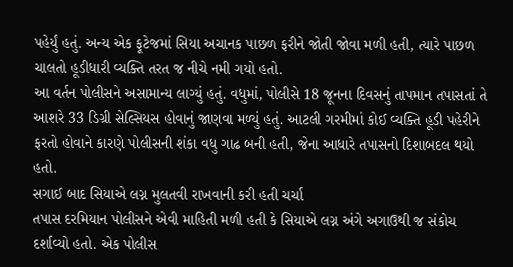પહેર્યું હતું. અન્ય એક ફૂટેજમાં સિયા અચાનક પાછળ ફરીને જોતી જોવા મળી હતી, ત્યારે પાછળ ચાલતો હૂડીધારી વ્યક્તિ તરત જ નીચે નમી ગયો હતો.
આ વર્તન પોલીસને અસામાન્ય લાગ્યું હતું. વધુમાં, પોલીસે 18 જૂનના દિવસનું તાપમાન તપાસતાં તે આશરે 33 ડિગ્રી સેલ્સિયસ હોવાનું જાણવા મળ્યું હતું. આટલી ગરમીમાં કોઈ વ્યક્તિ હૂડી પહેરીને ફરતો હોવાને કારણે પોલીસની શંકા વધુ ગાઢ બની હતી, જેના આધારે તપાસનો દિશાબદલ થયો હતો.
સગાઈ બાદ સિયાએ લગ્ન મુલતવી રાખવાની કરી હતી ચર્ચા
તપાસ દરમિયાન પોલીસને એવી માહિતી મળી હતી કે સિયાએ લગ્ન અંગે અગાઉથી જ સંકોચ દર્શાવ્યો હતો. એક પોલીસ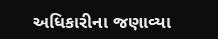અધિકારીના જણાવ્યા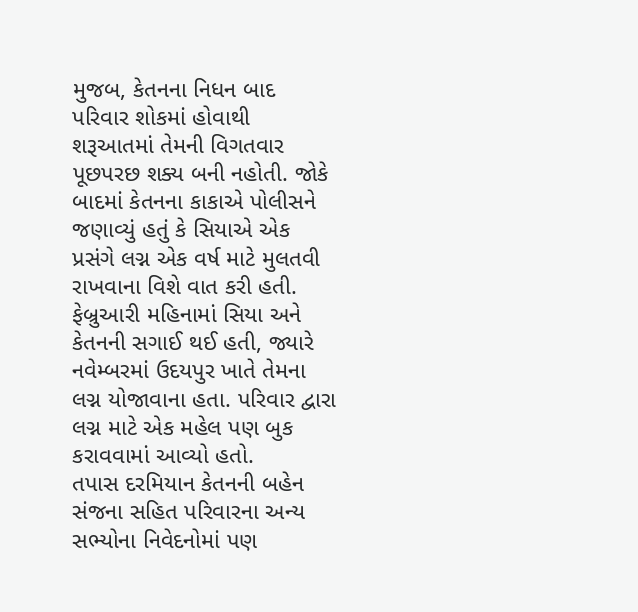મુજબ, કેતનના નિધન બાદ પરિવાર શોકમાં હોવાથી શરૂઆતમાં તેમની વિગતવાર પૂછપરછ શક્ય બની નહોતી. જોકે બાદમાં કેતનના કાકાએ પોલીસને જણાવ્યું હતું કે સિયાએ એક પ્રસંગે લગ્ન એક વર્ષ માટે મુલતવી રાખવાના વિશે વાત કરી હતી.
ફેબ્રુઆરી મહિનામાં સિયા અને કેતનની સગાઈ થઈ હતી, જ્યારે નવેમ્બરમાં ઉદયપુર ખાતે તેમના લગ્ન યોજાવાના હતા. પરિવાર દ્વારા લગ્ન માટે એક મહેલ પણ બુક કરાવવામાં આવ્યો હતો.
તપાસ દરમિયાન કેતનની બહેન સંજના સહિત પરિવારના અન્ય સભ્યોના નિવેદનોમાં પણ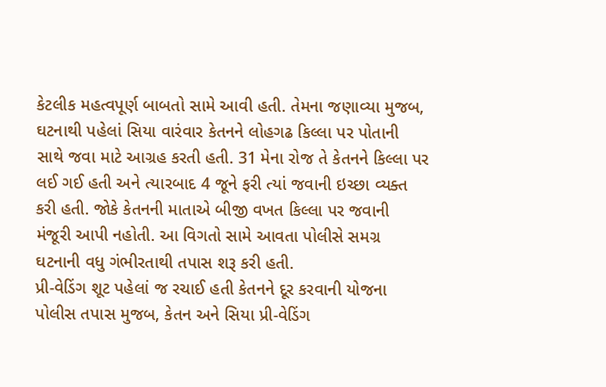કેટલીક મહત્વપૂર્ણ બાબતો સામે આવી હતી. તેમના જણાવ્યા મુજબ, ઘટનાથી પહેલાં સિયા વારંવાર કેતનને લોહગઢ કિલ્લા પર પોતાની સાથે જવા માટે આગ્રહ કરતી હતી. 31 મેના રોજ તે કેતનને કિલ્લા પર લઈ ગઈ હતી અને ત્યારબાદ 4 જૂને ફરી ત્યાં જવાની ઇચ્છા વ્યક્ત કરી હતી. જોકે કેતનની માતાએ બીજી વખત કિલ્લા પર જવાની મંજૂરી આપી નહોતી. આ વિગતો સામે આવતા પોલીસે સમગ્ર ઘટનાની વધુ ગંભીરતાથી તપાસ શરૂ કરી હતી.
પ્રી-વેડિંગ શૂટ પહેલાં જ રચાઈ હતી કેતનને દૂર કરવાની યોજના
પોલીસ તપાસ મુજબ, કેતન અને સિયા પ્રી-વેડિંગ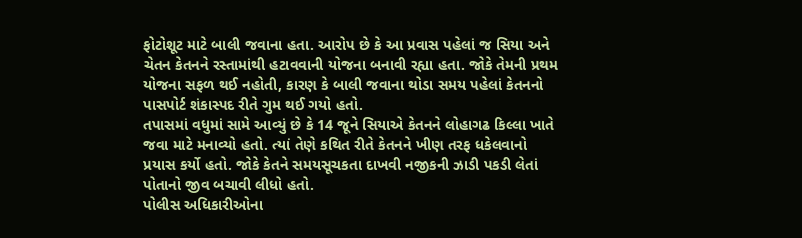ફોટોશૂટ માટે બાલી જવાના હતા. આરોપ છે કે આ પ્રવાસ પહેલાં જ સિયા અને ચેતન કેતનને રસ્તામાંથી હટાવવાની યોજના બનાવી રહ્યા હતા. જોકે તેમની પ્રથમ યોજના સફળ થઈ નહોતી, કારણ કે બાલી જવાના થોડા સમય પહેલાં કેતનનો પાસપોર્ટ શંકાસ્પદ રીતે ગુમ થઈ ગયો હતો.
તપાસમાં વધુમાં સામે આવ્યું છે કે 14 જૂને સિયાએ કેતનને લોહાગઢ કિલ્લા ખાતે જવા માટે મનાવ્યો હતો. ત્યાં તેણે કથિત રીતે કેતનને ખીણ તરફ ધકેલવાનો પ્રયાસ કર્યો હતો. જોકે કેતને સમયસૂચકતા દાખવી નજીકની ઝાડી પકડી લેતાં પોતાનો જીવ બચાવી લીધો હતો.
પોલીસ અધિકારીઓના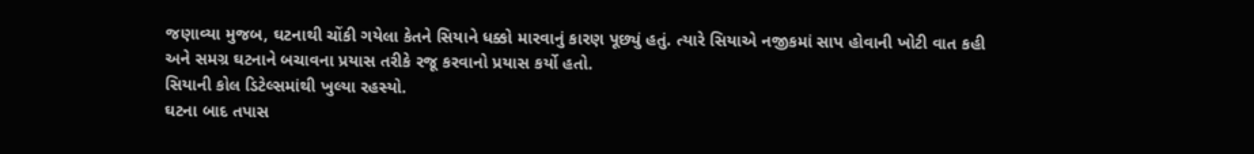જણાવ્યા મુજબ, ઘટનાથી ચોંકી ગયેલા કેતને સિયાને ધક્કો મારવાનું કારણ પૂછ્યું હતું. ત્યારે સિયાએ નજીકમાં સાપ હોવાની ખોટી વાત કહી અને સમગ્ર ઘટનાને બચાવના પ્રયાસ તરીકે રજૂ કરવાનો પ્રયાસ કર્યો હતો.
સિયાની કોલ ડિટેલ્સમાંથી ખુલ્યા રહસ્યો.
ઘટના બાદ તપાસ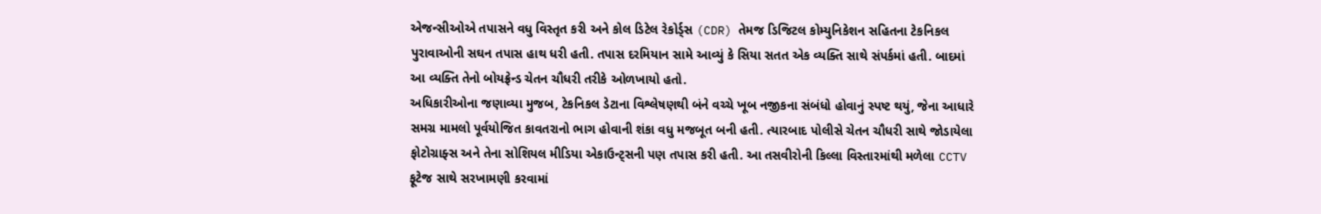એજન્સીઓએ તપાસને વધુ વિસ્તૃત કરી અને કોલ ડિટેલ રેકોર્ડ્સ (CDR) તેમજ ડિજિટલ કોમ્યુનિકેશન સહિતના ટેકનિકલ પુરાવાઓની સઘન તપાસ હાથ ધરી હતી. તપાસ દરમિયાન સામે આવ્યું કે સિયા સતત એક વ્યક્તિ સાથે સંપર્કમાં હતી. બાદમાં આ વ્યક્તિ તેનો બોયફ્રેન્ડ ચેતન ચૌધરી તરીકે ઓળખાયો હતો.
અધિકારીઓના જણાવ્યા મુજબ, ટેકનિકલ ડેટાના વિશ્લેષણથી બંને વચ્ચે ખૂબ નજીકના સંબંધો હોવાનું સ્પષ્ટ થયું, જેના આધારે સમગ્ર મામલો પૂર્વયોજિત કાવતરાનો ભાગ હોવાની શંકા વધુ મજબૂત બની હતી. ત્યારબાદ પોલીસે ચેતન ચૌધરી સાથે જોડાયેલા ફોટોગ્રાફ્સ અને તેના સોશિયલ મીડિયા એકાઉન્ટ્સની પણ તપાસ કરી હતી. આ તસવીરોની કિલ્લા વિસ્તારમાંથી મળેલા CCTV ફૂટેજ સાથે સરખામણી કરવામાં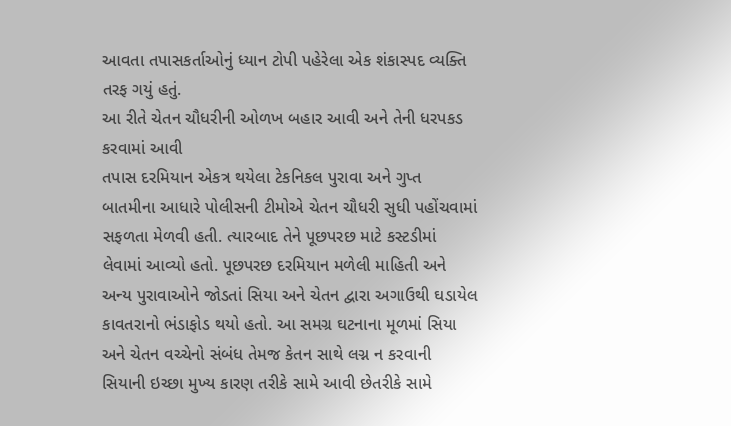આવતા તપાસકર્તાઓનું ધ્યાન ટોપી પહેરેલા એક શંકાસ્પદ વ્યક્તિ તરફ ગયું હતું.
આ રીતે ચેતન ચૌધરીની ઓળખ બહાર આવી અને તેની ધરપકડ કરવામાં આવી
તપાસ દરમિયાન એકત્ર થયેલા ટેકનિકલ પુરાવા અને ગુપ્ત બાતમીના આધારે પોલીસની ટીમોએ ચેતન ચૌધરી સુધી પહોંચવામાં સફળતા મેળવી હતી. ત્યારબાદ તેને પૂછપરછ માટે કસ્ટડીમાં લેવામાં આવ્યો હતો. પૂછપરછ દરમિયાન મળેલી માહિતી અને અન્ય પુરાવાઓને જોડતાં સિયા અને ચેતન દ્વારા અગાઉથી ઘડાયેલ કાવતરાનો ભંડાફોડ થયો હતો. આ સમગ્ર ઘટનાના મૂળમાં સિયા અને ચેતન વચ્ચેનો સંબંધ તેમજ કેતન સાથે લગ્ન ન કરવાની સિયાની ઇચ્છા મુખ્ય કારણ તરીકે સામે આવી છેતરીકે સામે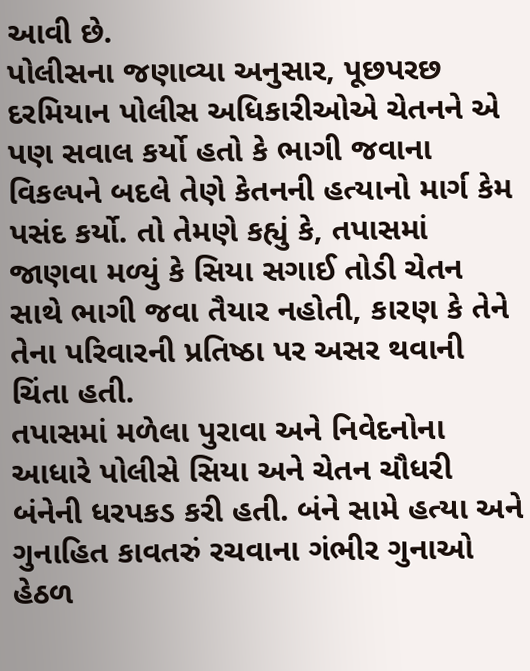આવી છે.
પોલીસના જણાવ્યા અનુસાર, પૂછપરછ દરમિયાન પોલીસ અધિકારીઓએ ચેતનને એ પણ સવાલ કર્યો હતો કે ભાગી જવાના વિકલ્પને બદલે તેણે કેતનની હત્યાનો માર્ગ કેમ પસંદ કર્યો. તો તેમણે કહ્યું કે, તપાસમાં જાણવા મળ્યું કે સિયા સગાઈ તોડી ચેતન સાથે ભાગી જવા તૈયાર નહોતી, કારણ કે તેને તેના પરિવારની પ્રતિષ્ઠા પર અસર થવાની ચિંતા હતી.
તપાસમાં મળેલા પુરાવા અને નિવેદનોના આધારે પોલીસે સિયા અને ચેતન ચૌધરી બંનેની ધરપકડ કરી હતી. બંને સામે હત્યા અને ગુનાહિત કાવતરું રચવાના ગંભીર ગુનાઓ હેઠળ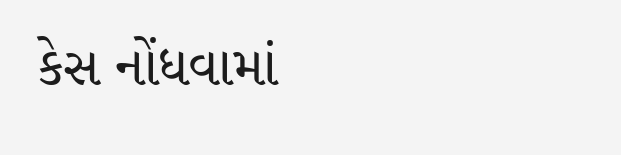કેસ નોંધવામાં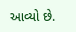આવ્યો છે.